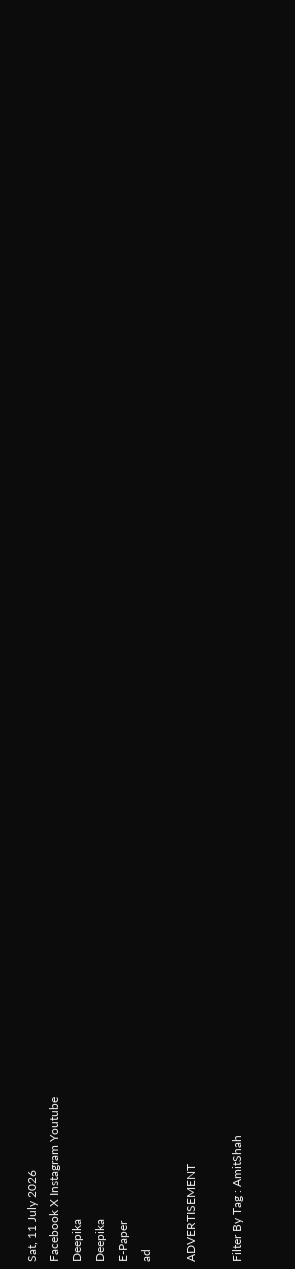Sat, 11 July 2026
Facebook X Instagram Youtube
Deepika
Deepika
E-Paper
ad

ADVERTISEMENT

Filter By Tag : AmitShah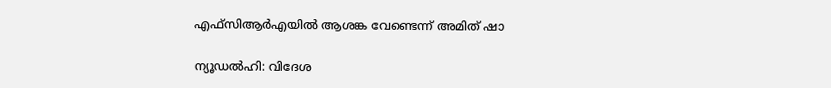എഫ്സിആർഎയിൽ ആശങ്ക വേണ്ടെന്ന് അമിത് ഷാ

ന്യൂഡൽഹി: വിദേശ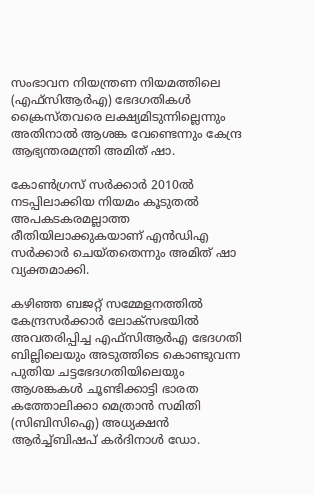സംഭാവന നിയന്ത്രണ നിയമത്തിലെ (എഫ്സിആർഎ) ഭേദഗതികൾ ക്രൈസ്തവരെ ലക്ഷ്യമിടുന്നില്ലെന്നും അതിനാൽ ആശങ്ക വേണ്ടെന്നും കേന്ദ്ര ആഭ്യന്തരമന്ത്രി അമിത് ഷാ.

കോൺഗ്രസ് സർക്കാർ 2010ൽ നടപ്പിലാക്കിയ നിയമം കൂടുതൽ അപകടകരമല്ലാത്ത രീതിയിലാക്കുകയാണ് എൻഡിഎ സർക്കാർ ചെയ്തതെന്നും അമിത് ഷാ വ്യക്തമാക്കി.

കഴിഞ്ഞ ബജറ്റ് സമ്മേളനത്തിൽ കേന്ദ്രസർക്കാർ ലോക്സഭയിൽ അവതരിപ്പിച്ച എഫ്സിആർഎ ഭേദഗതി ബില്ലിലെയും അടുത്തിടെ കൊണ്ടുവന്ന പുതിയ ചട്ടഭേദഗതിയിലെയും ആശങ്കകൾ ചൂണ്ടിക്കാട്ടി ഭാരത കത്തോലിക്കാ മെത്രാൻ സമിതി (സിബിസിഐ) അധ്യക്ഷൻ ആർച്ച്ബിഷപ് കർദിനാൾ ഡോ.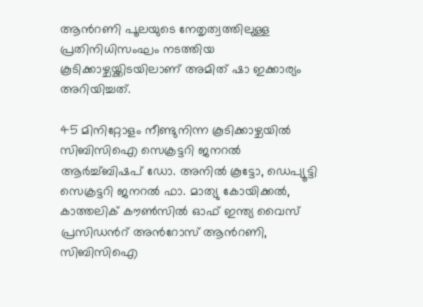ആന്‍റണി പൂലയുടെ നേതൃത്വത്തിലുള്ള പ്രതിനിധിസംഘം നടത്തിയ കൂടിക്കാഴ്ചയ്ക്കിടയിലാണ് അമിത് ഷാ ഇക്കാര്യം അറിയിച്ചത്.

45 മിനിറ്റോളം നീണ്ടുനിന്ന കൂടിക്കാഴ്ചയിൽ സിബിസിഐ സെക്രട്ടറി ജനറൽ ആർച്ച്ബിഷപ് ഡോ. അനിൽ കൂട്ടോ, ഡെപ്യൂട്ടി സെക്രട്ടറി ജനറൽ ഫാ. മാത്യു കോയിക്കൽ, കാത്തലിക് കൗൺസിൽ ഓഫ് ഇന്ത്യ വൈസ് പ്രസിഡന്‍റ് അന്‍റോസ് ആന്‍റണി, സിബിസിഐ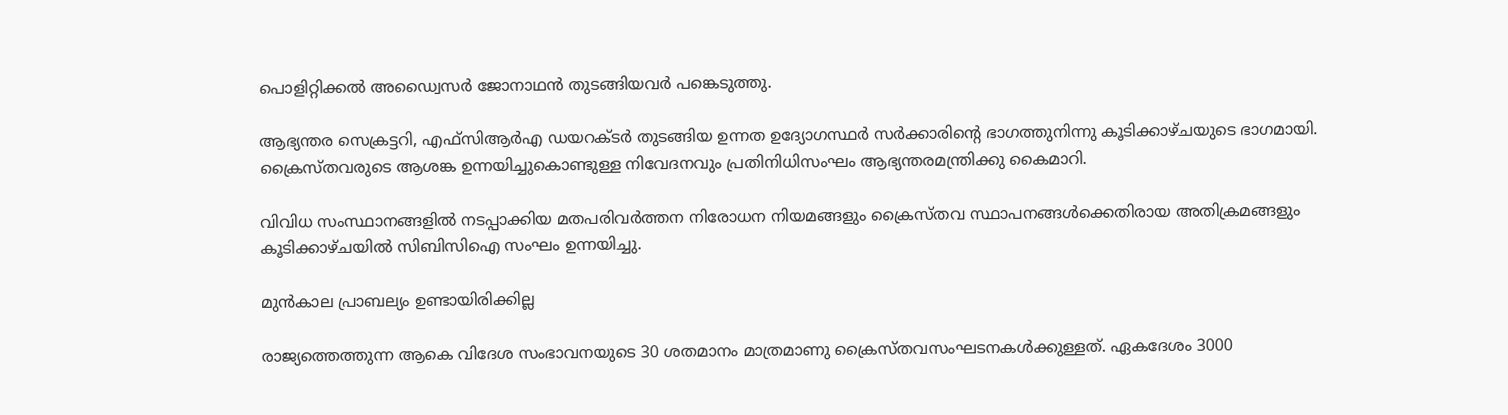പൊളിറ്റിക്കൽ അഡ്വൈസർ ജോനാഥൻ തുടങ്ങിയവർ പങ്കെടുത്തു.

ആഭ്യന്തര സെക്രട്ടറി, എഫ്സിആർഎ ഡയറക്‌ടർ തുടങ്ങിയ ഉന്നത ഉദ്യോഗസ്ഥർ സർക്കാരിന്‍റെ ഭാഗത്തുനിന്നു കൂടിക്കാഴ്ചയുടെ ഭാഗമായി. ക്രൈസ്തവരുടെ ആശങ്ക ഉന്നയിച്ചുകൊണ്ടുള്ള നിവേദനവും പ്രതിനിധിസംഘം ആഭ്യന്തരമന്ത്രിക്കു കൈമാറി.

വിവിധ സംസ്ഥാനങ്ങളിൽ നടപ്പാക്കിയ മതപരിവർത്തന നിരോധന നിയമങ്ങളും ക്രൈസ്തവ സ്ഥാപനങ്ങൾക്കെതിരായ അതിക്രമങ്ങളും കൂടിക്കാഴ്ചയിൽ സിബിസിഐ സംഘം ഉന്നയിച്ചു.

മുൻകാല പ്രാബല്യം ഉണ്ടായിരിക്കില്ല

രാജ്യത്തെത്തുന്ന ആകെ വിദേശ സംഭാവനയുടെ 30 ശതമാനം മാത്രമാണു ക്രൈസ്തവസംഘടനകൾക്കുള്ളത്. ഏകദേശം 3000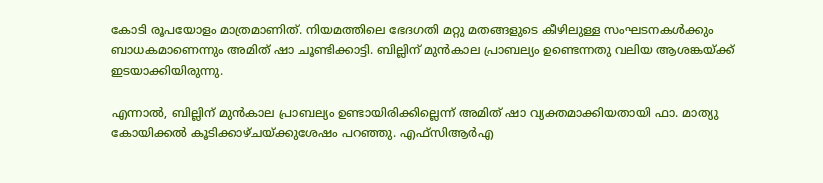കോടി രൂപയോളം മാത്രമാണിത്. നിയമത്തിലെ ഭേദഗതി മറ്റു മതങ്ങളുടെ കീഴിലുള്ള സംഘടനകൾക്കും ബാധകമാണെന്നും അമിത് ഷാ ചൂണ്ടിക്കാട്ടി. ബില്ലിന് മുൻകാല പ്രാബല്യം ഉണ്ടെന്നതു വലിയ ആശങ്കയ്ക്ക് ഇടയാക്കിയിരുന്നു.

എന്നാൽ, ബില്ലിന് മുൻകാല പ്രാബല്യം ഉണ്ടായിരിക്കില്ലെന്ന് അമിത് ഷാ വ്യക്തമാക്കിയതായി ഫാ. മാത്യു കോയിക്കൽ കൂടിക്കാഴ്ചയ്ക്കുശേഷം പറഞ്ഞു. എഫ്സിആർഎ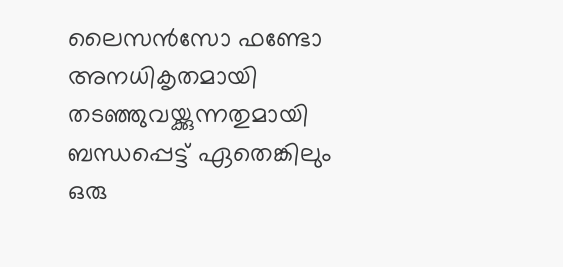ലൈസൻസോ ഫണ്ടോ അനധികൃതമായി തടഞ്ഞുവയ്ക്കുന്നതുമായി ബന്ധപ്പെട്ട് ഏതെങ്കിലും ഒരു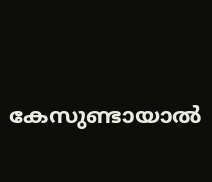കേസുണ്ടായാൽ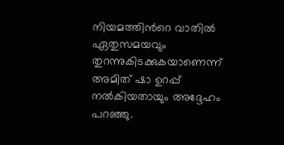നിയമത്തിന്‍റെ വാതിൽ ഏതുസമയവും തുറന്നുകിടക്കുകയാണെന്ന് അമിത് ഷാ ഉറപ്പ് നൽകിയതായും അദ്ദേഹം പറഞ്ഞു.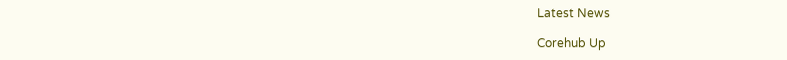Latest News

Corehub Up